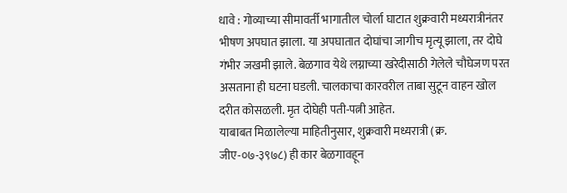धावे : गोव्याच्या सीमावर्ती भागातील चोर्ला घाटात शुक्रवारी मध्यरात्रीनंतर भीषण अपघात झाला. या अपघातात दोघांचा जागीच मृत्यू झाला, तर दोघे गंभीर जखमी झाले. बेळगाव येथे लग्नाच्या खरेदीसाठी गेलेले चौघेजण परत असताना ही घटना घडली. चालकाचा कारवरील ताबा सुटून वाहन खोल दरीत कोसळली. मृत दोघेही पती-पत्नी आहेत.
याबाबत मिळालेल्या माहितीनुसार, शुक्रवारी मध्यरात्री (क्र. जीए-०७-३९७८) ही कार बेळगावहून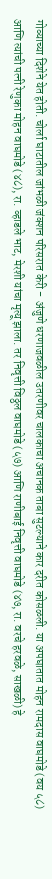गोव्याच्या दिशेने येत होती. चोर्ला घाटातील जांभळी जंक्शन परिसरात केरी - अंजुणे धरणाजवळील उतरणीवर चालकाचा अचानक ताबा सुटल्याने कार दरीत कोसळली. या अपघातात मोहन रामदास वाघमोडे (वय ५८) आणि त्यांची पत्नी रेणुका मोहन वाघमोडे (४८), रा. व्हाडले भाट, मेरशी यांचा मृत्यू झाला. तर निवृत्ती विठ्ठल वाघमोडे (५७) आणि राणीबाई निवृत्ती वाघमोडे (४७, रा. वरचे हरवळे, साखळी) हे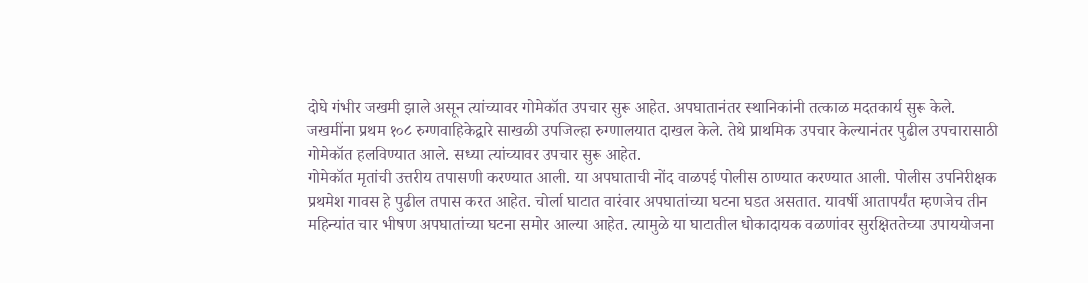दोघे गंभीर जखमी झाले असून त्यांच्यावर गोमेकॉत उपचार सुरू आहेत. अपघातानंतर स्थानिकांनी तत्काळ मदतकार्य सुरू केले.
जखमींना प्रथम १०८ रुग्णवाहिकेद्वारे साखळी उपजिल्हा रुग्णालयात दाखल केले. तेथे प्राथमिक उपचार केल्यानंतर पुढील उपचारासाठी गोमेकॉत हलविण्यात आले. सध्या त्यांच्यावर उपचार सुरू आहेत.
गोमेकॉत मृतांची उत्तरीय तपासणी करण्यात आली. या अपघाताची नोंद वाळपई पोलीस ठाण्यात करण्यात आली. पोलीस उपनिरीक्षक प्रथमेश गावस हे पुढील तपास करत आहेत. चोर्ला घाटात वारंवार अपघातांच्या घटना घडत असतात. यावर्षी आतापर्यंत म्हणजेच तीन महिन्यांत चार भीषण अपघातांच्या घटना समोर आल्या आहेत. त्यामुळे या घाटातील धोकादायक वळणांवर सुरक्षिततेच्या उपाययोजना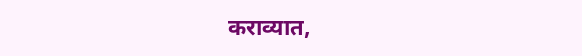कराव्यात,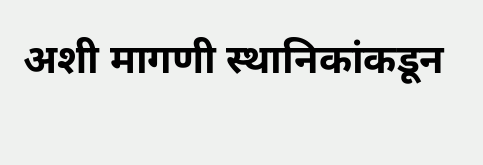अशी मागणी स्थानिकांकडून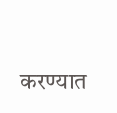करण्यात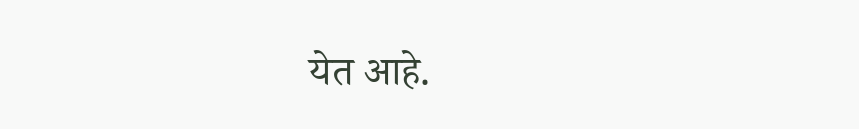येत आहे.